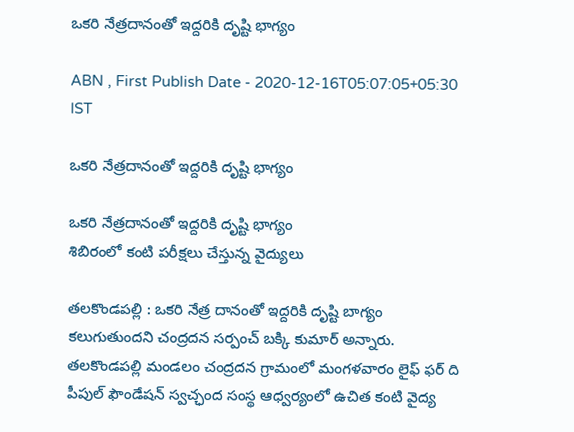ఒకరి నేత్రదానంతో ఇద్దరికి దృష్టి భాగ్యం

ABN , First Publish Date - 2020-12-16T05:07:05+05:30 IST

ఒకరి నేత్రదానంతో ఇద్దరికి దృష్టి భాగ్యం

ఒకరి నేత్రదానంతో ఇద్దరికి దృష్టి భాగ్యం
శిబిరంలో కంటి పరీక్షలు చేస్తున్న వైద్యులు

తలకొండపల్లి : ఒకరి నేత్ర దానంతో ఇద్దరికి దృష్టి బాగ్యం కలుగుతుందని చంద్రదన సర్పంచ్‌ బక్కి కుమార్‌ అన్నారు. తలకొండపల్లి మండలం చంద్రదన గ్రామంలో మంగళవారం లైఫ్‌ ఫర్‌ ది పీపుల్‌ ఫౌండేషన్‌ స్వచ్ఛంద సంస్థ ఆధ్వర్యంలో ఉచిత కంటి వైద్య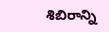శిబిరాన్ని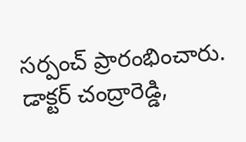సర్పంచ్‌ ప్రారంభించారు. డాక్టర్‌ చంద్రారెడ్డి,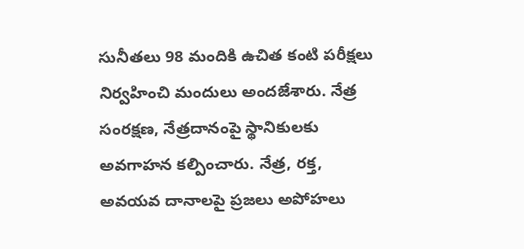సునీతలు 98 మందికి ఉచిత కంటి పరీక్షలు నిర్వహించి మందులు అందజేశారు. నేత్ర సంరక్షణ, నేత్రదానంపై స్థానికులకు అవగాహన కల్పించారు. నేత్ర, రక్త, అవయవ దానాలపై ప్రజలు అపోహలు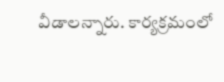వీడాలన్నారు. కార్యక్రమంలో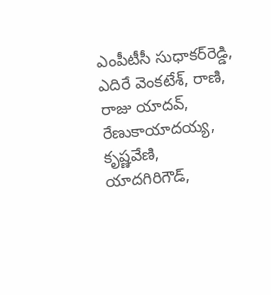ఎంపీటీసీ సుధాకర్‌రెడ్డి, ఎదిరే వెంకటేశ్‌, రాణి, రాజు యాదవ్‌, రేణుకాయాదయ్య, కృష్ణవేణి, యాదగిరిగౌడ్‌,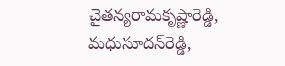చైతన్యరామకృష్ణారెడ్డి, మధుసూదన్‌రెడ్డి,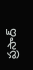ప్రసాద్‌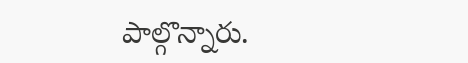పాల్గొన్నారు.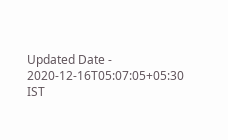Updated Date - 2020-12-16T05:07:05+05:30 IST